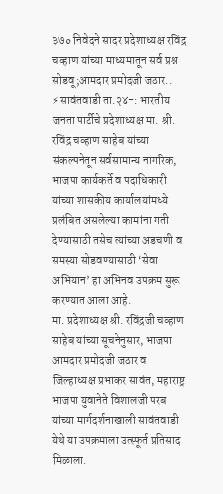३७० निवेदने सादर प्रदेशाध्यक्ष रविंद्र चव्हाण यांच्या माध्यमातून सर्व प्रश्न सोडवू;आमदार प्रमोदजी जठार..
⚡सावंतवाडी ता.२४-: भारतीय जनता पार्टीचे प्रदेशाध्यक्ष मा. श्री. रविंद्र चव्हाण साहेब यांच्या संकल्पनेतून सर्वसामान्य नागरिक, भाजपा कार्यकर्ते व पदाधिकारी यांच्या शासकीय कार्यालयांमध्ये प्रलंबित असलेल्या कामांना गती देण्यासाठी तसेच त्यांच्या अडचणी व समस्या सोडवण्यासाठी ‘सेवा अभियान’ हा अभिनव उपक्रम सुरू करण्यात आला आहे.
मा. प्रदेशाध्यक्ष श्री. रविंद्रजी चव्हाण साहेब यांच्या सूचनेनुसार, भाजपा आमदार प्रमोदजी जठार व जिल्हाध्यक्ष प्रभाकर सावंत, महाराष्ट्र भाजपा युवानेते विशालजी परब यांच्या मार्गदर्शनाखाली सावंतवाडी येथे या उपक्रमाला उत्स्फूर्त प्रतिसाद मिळाला.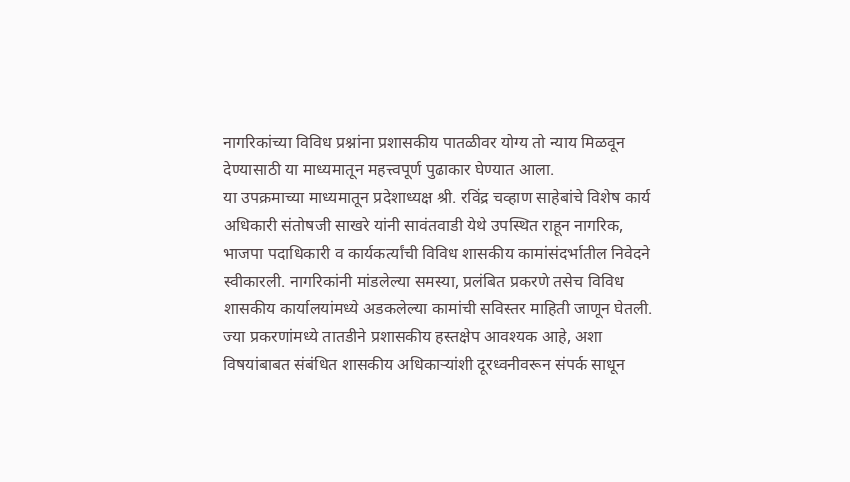नागरिकांच्या विविध प्रश्नांना प्रशासकीय पातळीवर योग्य तो न्याय मिळवून देण्यासाठी या माध्यमातून महत्त्वपूर्ण पुढाकार घेण्यात आला.
या उपक्रमाच्या माध्यमातून प्रदेशाध्यक्ष श्री. रविंद्र चव्हाण साहेबांचे विशेष कार्य अधिकारी संतोषजी साखरे यांनी सावंतवाडी येथे उपस्थित राहून नागरिक, भाजपा पदाधिकारी व कार्यकर्त्यांची विविध शासकीय कामांसंदर्भातील निवेदने स्वीकारली. नागरिकांनी मांडलेल्या समस्या, प्रलंबित प्रकरणे तसेच विविध शासकीय कार्यालयांमध्ये अडकलेल्या कामांची सविस्तर माहिती जाणून घेतली.
ज्या प्रकरणांमध्ये तातडीने प्रशासकीय हस्तक्षेप आवश्यक आहे, अशा विषयांबाबत संबंधित शासकीय अधिकाऱ्यांशी दूरध्वनीवरून संपर्क साधून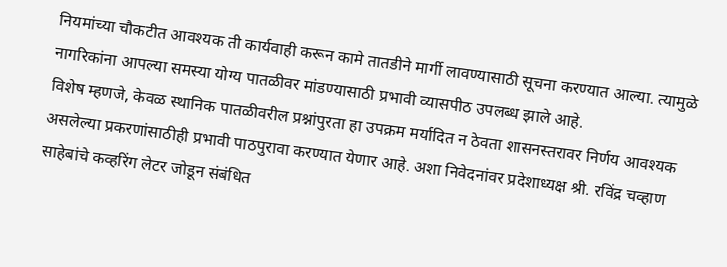नियमांच्या चौकटीत आवश्यक ती कार्यवाही करून कामे तातडीने मार्गी लावण्यासाठी सूचना करण्यात आल्या. त्यामुळे नागरिकांना आपल्या समस्या योग्य पातळीवर मांडण्यासाठी प्रभावी व्यासपीठ उपलब्ध झाले आहे.
विशेष म्हणजे, केवळ स्थानिक पातळीवरील प्रश्नांपुरता हा उपक्रम मर्यादित न ठेवता शासनस्तरावर निर्णय आवश्यक असलेल्या प्रकरणांसाठीही प्रभावी पाठपुरावा करण्यात येणार आहे. अशा निवेदनांवर प्रदेशाध्यक्ष श्री. रविंद्र चव्हाण साहेबांचे कव्हरिंग लेटर जोडून संबंधित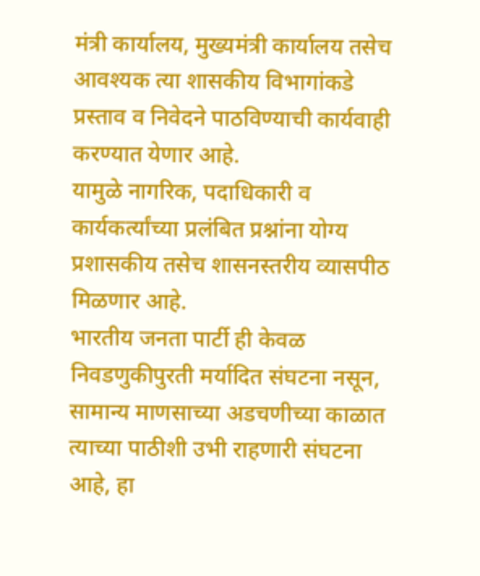मंत्री कार्यालय, मुख्यमंत्री कार्यालय तसेच आवश्यक त्या शासकीय विभागांकडे प्रस्ताव व निवेदने पाठविण्याची कार्यवाही करण्यात येणार आहे.
यामुळे नागरिक, पदाधिकारी व कार्यकर्त्यांच्या प्रलंबित प्रश्नांना योग्य प्रशासकीय तसेच शासनस्तरीय व्यासपीठ मिळणार आहे.
भारतीय जनता पार्टी ही केवळ निवडणुकीपुरती मर्यादित संघटना नसून, सामान्य माणसाच्या अडचणीच्या काळात त्याच्या पाठीशी उभी राहणारी संघटना आहे, हा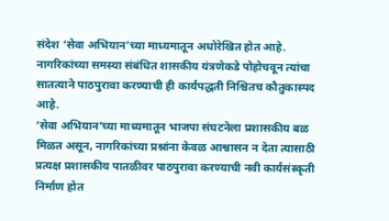संदेश ‘सेवा अभियान’च्या माध्यमातून अधोरेखित होत आहे. नागरिकांच्या समस्या संबंधित शासकीय यंत्रणेकडे पोहोचवून त्यांचा सातत्याने पाठपुरावा करण्याची ही कार्यपद्धती निश्चितच कौतुकास्पद आहे.
‘सेवा अभियान’च्या माध्यमातून भाजपा संघटनेला प्रशासकीय बळ मिळत असून, नागरिकांच्या प्रश्नांना केवळ आश्वासन न देता त्यासाठी प्रत्यक्ष प्रशासकीय पातळीवर पाठपुरावा करण्याची नवी कार्यसंस्कृती निर्माण होत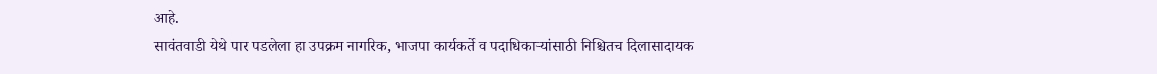आहे.
सावंतवाडी येथे पार पडलेला हा उपक्रम नागरिक, भाजपा कार्यकर्ते व पदाधिकाऱ्यांसाठी निश्चितच दिलासादायक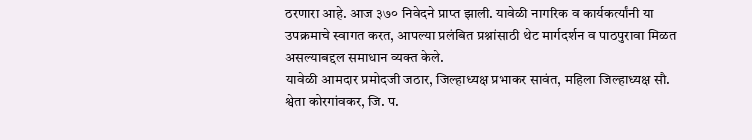ठरणारा आहे. आज ३७० निवेदने प्राप्त झाली. यावेळी नागरिक व कार्यकर्त्यांनी या उपक्रमाचे स्वागत करत, आपल्या प्रलंबित प्रश्नांसाठी थेट मार्गदर्शन व पाठपुरावा मिळत असल्याबद्दल समाधान व्यक्त केले.
यावेळी आमदार प्रमोदजी जठार, जिल्हाध्यक्ष प्रभाकर सावंत, महिला जिल्हाध्यक्ष सौ. श्वेता कोरगांवकर, जि. प.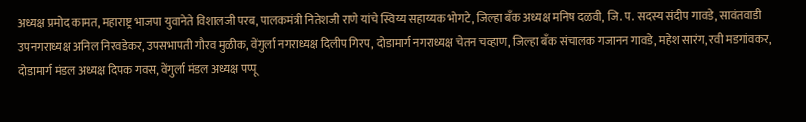अध्यक्ष प्रमोद कामत, महाराष्ट्र भाजपा युवानेते विशालजी परब, पालकमंत्री नितेशजी राणे यांचे स्विय्य सहाय्यक भोगटे, जिल्हा बँक अध्यक्ष मनिष दळवी, जि. प. सदस्य संदीप गावडे, सावंतवाडी उपनगराध्यक्ष अनिल निरवडेकर, उपसभापती गौरव मुळीक, वेंगुर्ला नगराध्यक्ष दिलीप गिरप, दोडामार्ग नगराध्यक्ष चेतन चव्हाण, जिल्हा बँक संचालक गजानन गावडे, महेश सारंग, रवी मडगांवकर, दोडामार्ग मंडल अध्यक्ष दिपक गवस, वेंगुर्ला मंडल अध्यक्ष पप्पू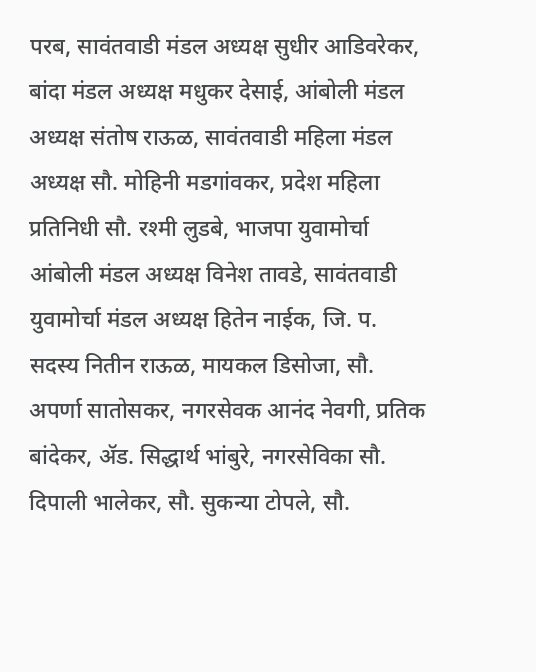परब, सावंतवाडी मंडल अध्यक्ष सुधीर आडिवरेकर, बांदा मंडल अध्यक्ष मधुकर देसाई, आंबोली मंडल अध्यक्ष संतोष राऊळ, सावंतवाडी महिला मंडल अध्यक्ष सौ. मोहिनी मडगांवकर, प्रदेश महिला प्रतिनिधी सौ. रश्मी लुडबे, भाजपा युवामोर्चा आंबोली मंडल अध्यक्ष विनेश तावडे, सावंतवाडी युवामोर्चा मंडल अध्यक्ष हितेन नाईक, जि. प. सदस्य नितीन राऊळ, मायकल डिसोजा, सौ. अपर्णा सातोसकर, नगरसेवक आनंद नेवगी, प्रतिक बांदेकर, ॲड. सिद्धार्थ भांबुरे, नगरसेविका सौ. दिपाली भालेकर, सौ. सुकन्या टोपले, सौ.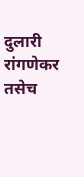दुलारी रांगणेकर तसेच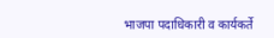भाजपा पदाधिकारी व कार्यकर्ते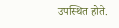उपस्थित होते.